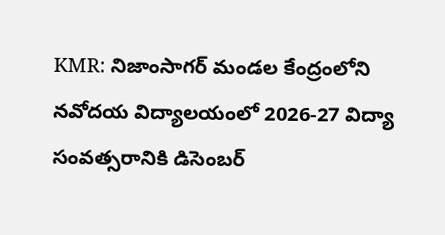KMR: నిజాంసాగర్ మండల కేంద్రంలోని నవోదయ విద్యాలయంలో 2026-27 విద్యా సంవత్సరానికి డిసెంబర్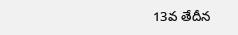13వ తేదీన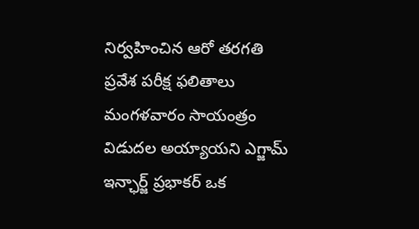నిర్వహించిన ఆరో తరగతి ప్రవేశ పరీక్ష ఫలితాలు మంగళవారం సాయంత్రం విడుదల అయ్యాయని ఎగ్జామ్ ఇన్ఛార్జ్ ప్రభాకర్ ఒక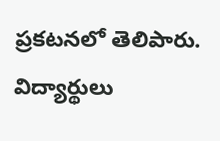ప్రకటనలో తెలిపారు. విద్యార్థులు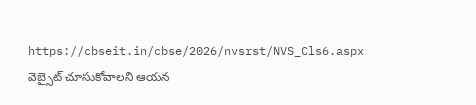https://cbseit.in/cbse/2026/nvsrst/NVS_Cls6.aspx వెబ్సైట్ చూసుకోవాలని ఆయన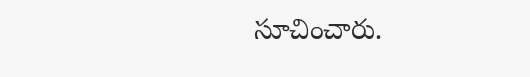సూచించారు.